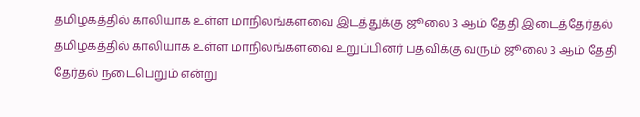தமிழகத்தில் காலியாக உள்ள மாநிலங்களவை இடத்துக்கு ஜூலை 3 ஆம் தேதி இடைத்தேர்தல்
தமிழகத்தில் காலியாக உள்ள மாநிலங்களவை உறுப்பினர் பதவிக்கு வரும் ஜூலை 3 ஆம் தேதி தேர்தல் நடைபெறும் என்று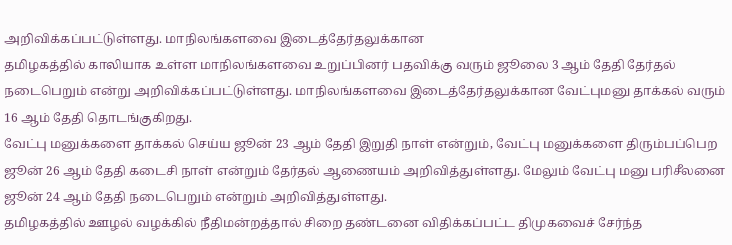அறிவிக்கப்பட்டுள்ளது. மாநிலங்களவை இடைத்தேர்தலுக்கான
தமிழகத்தில் காலியாக உள்ள மாநிலங்களவை உறுப்பினர் பதவிக்கு வரும் ஜூலை 3 ஆம் தேதி தேர்தல் நடைபெறும் என்று அறிவிக்கப்பட்டுள்ளது. மாநிலங்களவை இடைத்தேர்தலுக்கான வேட்புமனு தாக்கல் வரும் 16 ஆம் தேதி தொடங்குகிறது.
வேட்பு மனுக்களை தாக்கல் செய்ய ஜூன் 23 ஆம் தேதி இறுதி நாள் என்றும், வேட்பு மனுக்களை திரும்பப்பெற ஜூன் 26 ஆம் தேதி கடைசி நாள் என்றும் தேர்தல் ஆணையம் அறிவித்துள்ளது. மேலும் வேட்பு மனு பரிசீலனை ஜூன் 24 ஆம் தேதி நடைபெறும் என்றும் அறிவித்துள்ளது.
தமிழகத்தில் ஊழல் வழக்கில் நீதிமன்றத்தால் சிறை தண்டனை விதிக்கப்பட்ட திமுகவைச் சேர்ந்த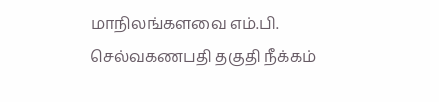மாநிலங்களவை எம்.பி. செல்வகணபதி தகுதி நீக்கம்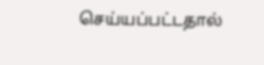செய்யப்பட்டதால்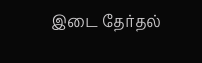இடை தேர்தல்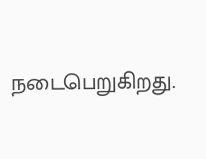நடைபெறுகிறது.